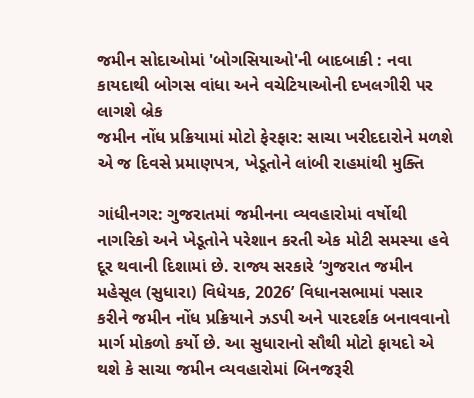જમીન સોદાઓમાં 'બોગસિયાઓ'ની બાદબાકી : નવા કાયદાથી બોગસ વાંધા અને વચેટિયાઓની દખલગીરી પર લાગશે બ્રેક
જમીન નોંધ પ્રક્રિયામાં મોટો ફેરફાર: સાચા ખરીદદારોને મળશે એ જ દિવસે પ્રમાણપત્ર, ખેડૂતોને લાંબી રાહમાંથી મુક્તિ

ગાંધીનગર: ગુજરાતમાં જમીનના વ્યવહારોમાં વર્ષોથી નાગરિકો અને ખેડૂતોને પરેશાન કરતી એક મોટી સમસ્યા હવે દૂર થવાની દિશામાં છે. રાજ્ય સરકારે ‘ગુજરાત જમીન મહેસૂલ (સુધારા) વિધેયક, 2026’ વિધાનસભામાં પસાર કરીને જમીન નોંધ પ્રક્રિયાને ઝડપી અને પારદર્શક બનાવવાનો માર્ગ મોકળો કર્યો છે. આ સુધારાનો સૌથી મોટો ફાયદો એ થશે કે સાચા જમીન વ્યવહારોમાં બિનજરૂરી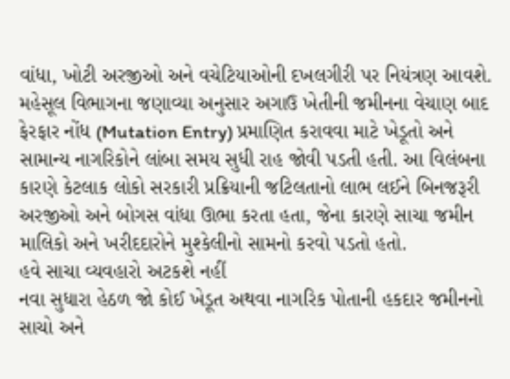વાંધા, ખોટી અરજીઓ અને વચેટિયાઓની દખલગીરી પર નિયંત્રણ આવશે.
મહેસૂલ વિભાગના જણાવ્યા અનુસાર અગાઉ ખેતીની જમીનના વેચાણ બાદ ફેરફાર નોંધ (Mutation Entry) પ્રમાણિત કરાવવા માટે ખેડૂતો અને સામાન્ય નાગરિકોને લાંબા સમય સુધી રાહ જોવી પડતી હતી. આ વિલંબના કારણે કેટલાક લોકો સરકારી પ્રક્રિયાની જટિલતાનો લાભ લઈને બિનજરૂરી અરજીઓ અને બોગસ વાંધા ઊભા કરતા હતા, જેના કારણે સાચા જમીન માલિકો અને ખરીદદારોને મુશ્કેલીનો સામનો કરવો પડતો હતો.
હવે સાચા વ્યવહારો અટકશે નહીં
નવા સુધારા હેઠળ જો કોઈ ખેડૂત અથવા નાગરિક પોતાની હકદાર જમીનનો સાચો અને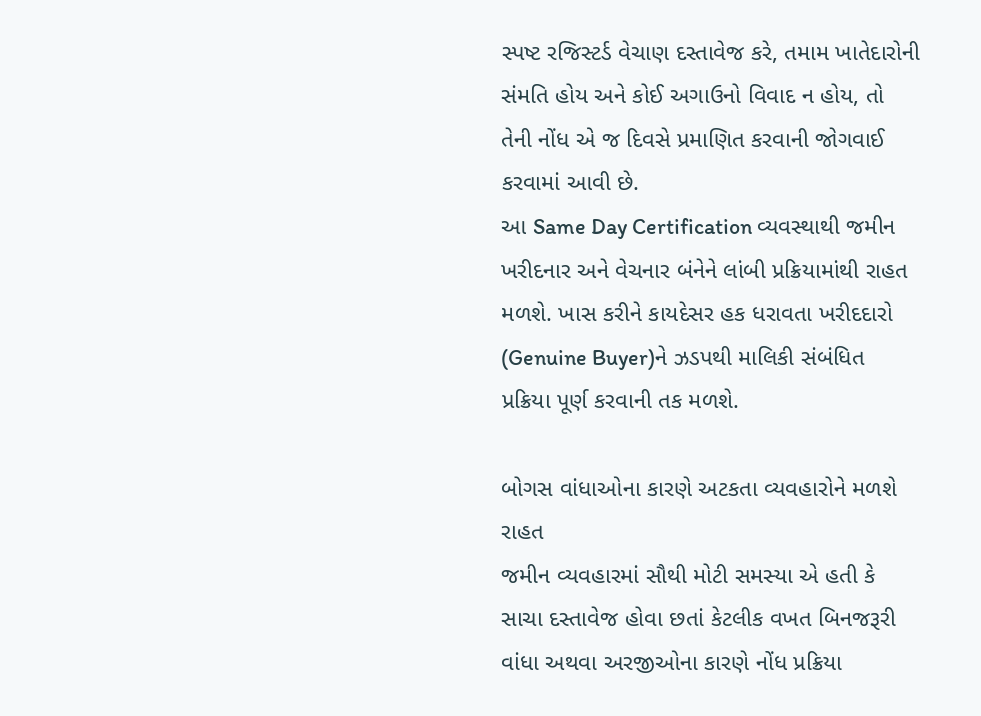સ્પષ્ટ રજિસ્ટર્ડ વેચાણ દસ્તાવેજ કરે, તમામ ખાતેદારોની સંમતિ હોય અને કોઈ અગાઉનો વિવાદ ન હોય, તો તેની નોંધ એ જ દિવસે પ્રમાણિત કરવાની જોગવાઈ કરવામાં આવી છે.
આ Same Day Certification વ્યવસ્થાથી જમીન ખરીદનાર અને વેચનાર બંનેને લાંબી પ્રક્રિયામાંથી રાહત મળશે. ખાસ કરીને કાયદેસર હક ધરાવતા ખરીદદારો (Genuine Buyer)ને ઝડપથી માલિકી સંબંધિત પ્રક્રિયા પૂર્ણ કરવાની તક મળશે.

બોગસ વાંધાઓના કારણે અટકતા વ્યવહારોને મળશે રાહત
જમીન વ્યવહારમાં સૌથી મોટી સમસ્યા એ હતી કે સાચા દસ્તાવેજ હોવા છતાં કેટલીક વખત બિનજરૂરી વાંધા અથવા અરજીઓના કારણે નોંધ પ્રક્રિયા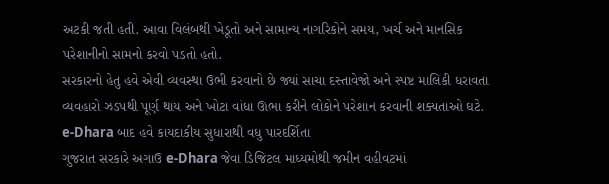અટકી જતી હતી. આવા વિલંબથી ખેડૂતો અને સામાન્ય નાગરિકોને સમય, ખર્ચ અને માનસિક પરેશાનીનો સામનો કરવો પડતો હતો.
સરકારનો હેતુ હવે એવી વ્યવસ્થા ઉભી કરવાનો છે જ્યાં સાચા દસ્તાવેજો અને સ્પષ્ટ માલિકી ધરાવતા વ્યવહારો ઝડપથી પૂર્ણ થાય અને ખોટા વાંધા ઊભા કરીને લોકોને પરેશાન કરવાની શક્યતાઓ ઘટે.
e-Dhara બાદ હવે કાયદાકીય સુધારાથી વધુ પારદર્શિતા
ગુજરાત સરકારે અગાઉ e-Dhara જેવા ડિજિટલ માધ્યમોથી જમીન વહીવટમાં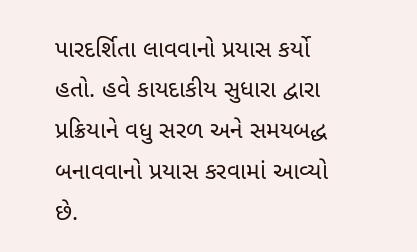પારદર્શિતા લાવવાનો પ્રયાસ કર્યો હતો. હવે કાયદાકીય સુધારા દ્વારા પ્રક્રિયાને વધુ સરળ અને સમયબદ્ધ બનાવવાનો પ્રયાસ કરવામાં આવ્યો છે.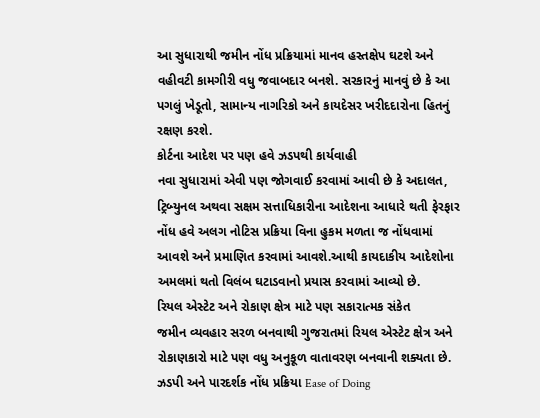આ સુધારાથી જમીન નોંધ પ્રક્રિયામાં માનવ હસ્તક્ષેપ ઘટશે અને વહીવટી કામગીરી વધુ જવાબદાર બનશે. સરકારનું માનવું છે કે આ પગલું ખેડૂતો, સામાન્ય નાગરિકો અને કાયદેસર ખરીદદારોના હિતનું રક્ષણ કરશે.
કોર્ટના આદેશ પર પણ હવે ઝડપથી કાર્યવાહી
નવા સુધારામાં એવી પણ જોગવાઈ કરવામાં આવી છે કે અદાલત, ટ્રિબ્યુનલ અથવા સક્ષમ સત્તાધિકારીના આદેશના આધારે થતી ફેરફાર નોંધ હવે અલગ નોટિસ પ્રક્રિયા વિના હુકમ મળતા જ નોંધવામાં આવશે અને પ્રમાણિત કરવામાં આવશે.આથી કાયદાકીય આદેશોના અમલમાં થતો વિલંબ ઘટાડવાનો પ્રયાસ કરવામાં આવ્યો છે.
રિયલ એસ્ટેટ અને રોકાણ ક્ષેત્ર માટે પણ સકારાત્મક સંકેત
જમીન વ્યવહાર સરળ બનવાથી ગુજરાતમાં રિયલ એસ્ટેટ ક્ષેત્ર અને રોકાણકારો માટે પણ વધુ અનુકૂળ વાતાવરણ બનવાની શક્યતા છે. ઝડપી અને પારદર્શક નોંધ પ્રક્રિયા Ease of Doing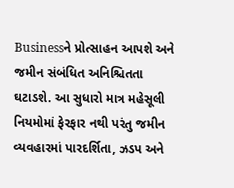Businessને પ્રોત્સાહન આપશે અને જમીન સંબંધિત અનિશ્ચિતતા ઘટાડશે. આ સુધારો માત્ર મહેસૂલી નિયમોમાં ફેરફાર નથી પરંતુ જમીન વ્યવહારમાં પારદર્શિતા, ઝડપ અને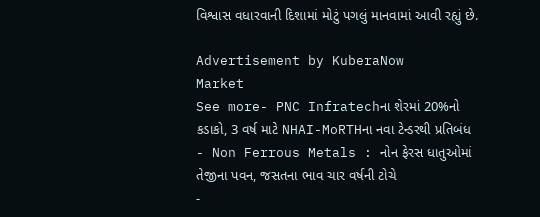વિશ્વાસ વધારવાની દિશામાં મોટું પગલું માનવામાં આવી રહ્યું છે.

Advertisement by KuberaNow
Market
See more- PNC Infratechના શેરમાં 20%નો કડાકો, 3 વર્ષ માટે NHAI-MoRTHના નવા ટેન્ડરથી પ્રતિબંધ
- Non Ferrous Metals : નોન ફેરસ ધાતુઓમાં તેજીના પવન, જસતના ભાવ ચાર વર્ષની ટોચે
-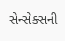સેન્સેક્સની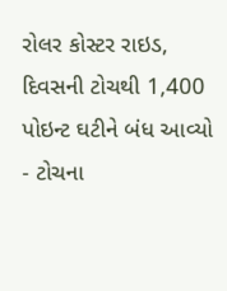રોલર કોસ્ટર રાઇડ, દિવસની ટોચથી 1,400 પોઇન્ટ ઘટીને બંધ આવ્યો
- ટોચના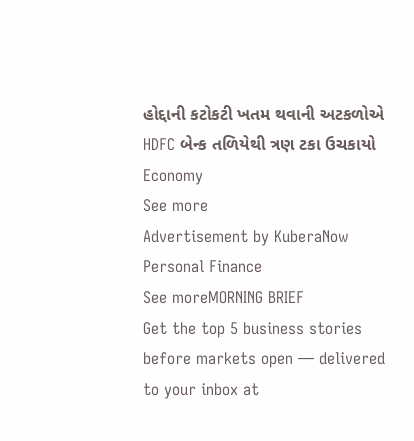હોદ્દાની કટોકટી ખતમ થવાની અટકળોએ HDFC બેન્ક તળિયેથી ત્રણ ટકા ઉચકાયો
Economy
See more
Advertisement by KuberaNow
Personal Finance
See moreMORNING BRIEF
Get the top 5 business stories before markets open — delivered to your inbox at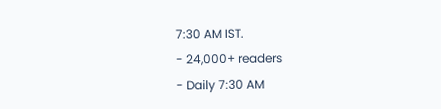7:30 AM IST.
- 24,000+ readers
- Daily 7:30 AM